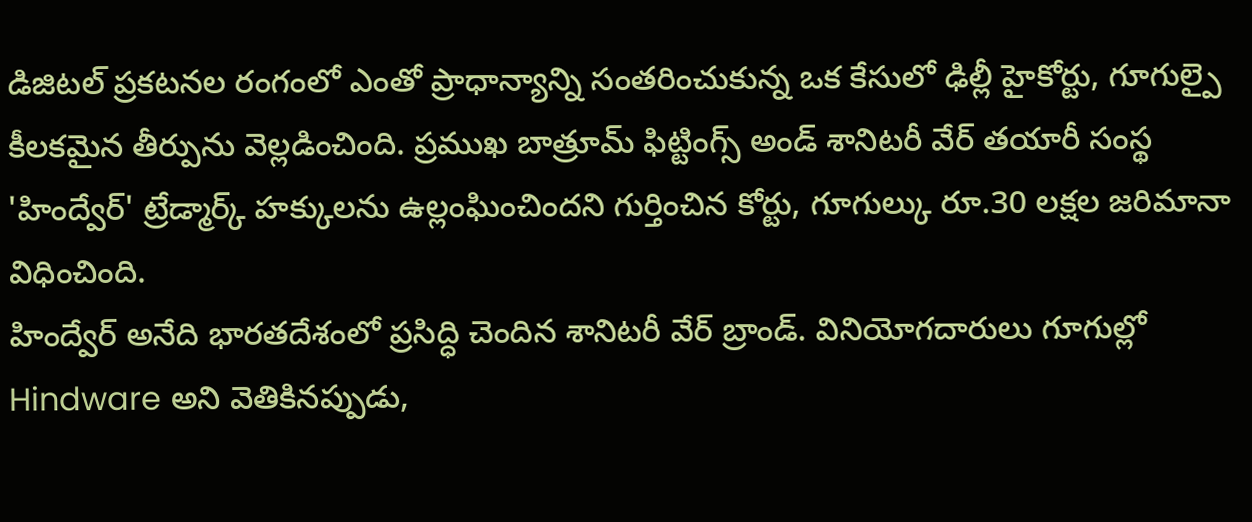డిజిటల్ ప్రకటనల రంగంలో ఎంతో ప్రాధాన్యాన్ని సంతరించుకున్న ఒక కేసులో ఢిల్లీ హైకోర్టు, గూగుల్పై కీలకమైన తీర్పును వెల్లడించింది. ప్రముఖ బాత్రూమ్ ఫిట్టింగ్స్ అండ్ శానిటరీ వేర్ తయారీ సంస్థ 'హింద్వేర్' ట్రేడ్మార్క్ హక్కులను ఉల్లంఘించిందని గుర్తించిన కోర్టు, గూగుల్కు రూ.30 లక్షల జరిమానా విధించింది.
హింద్వేర్ అనేది భారతదేశంలో ప్రసిద్ధి చెందిన శానిటరీ వేర్ బ్రాండ్. వినియోగదారులు గూగుల్లో Hindware అని వెతికినప్పుడు,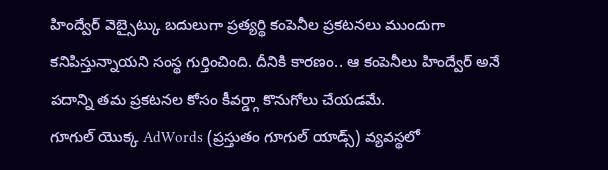హింద్వేర్ వెబ్సైట్కు బదులుగా ప్రత్యర్థి కంపెనీల ప్రకటనలు ముందుగా కనిపిస్తున్నాయని సంస్థ గుర్తించింది. దీనికి కారణం.. ఆ కంపెనీలు హింద్వేర్ అనే పదాన్ని తమ ప్రకటనల కోసం కీవర్డ్గా కొనుగోలు చేయడమే.
గూగుల్ యొక్క AdWords (ప్రస్తుతం గూగుల్ యాడ్స్) వ్యవస్థలో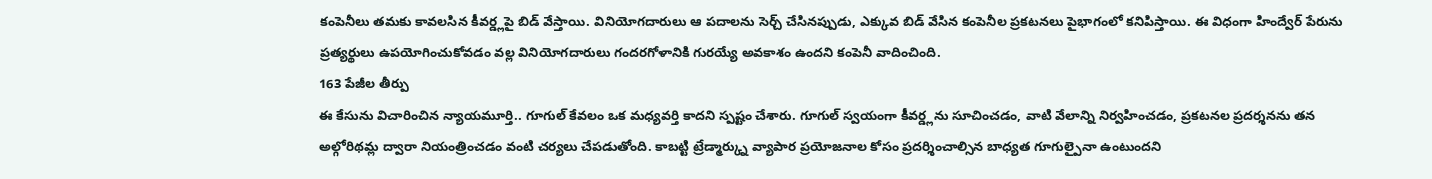కంపెనీలు తమకు కావలసిన కీవర్డ్లపై బిడ్ వేస్తాయి. వినియోగదారులు ఆ పదాలను సెర్చ్ చేసినప్పుడు, ఎక్కువ బిడ్ వేసిన కంపెనీల ప్రకటనలు పైభాగంలో కనిపిస్తాయి. ఈ విధంగా హింద్వేర్ పేరును ప్రత్యర్థులు ఉపయోగించుకోవడం వల్ల వినియోగదారులు గందరగోళానికి గురయ్యే అవకాశం ఉందని కంపెనీ వాదించింది.
163 పేజీల తీర్పు
ఈ కేసును విచారించిన న్యాయమూర్తి.. గూగుల్ కేవలం ఒక మధ్యవర్తి కాదని స్పష్టం చేశారు. గూగుల్ స్వయంగా కీవర్డ్లను సూచించడం, వాటి వేలాన్ని నిర్వహించడం, ప్రకటనల ప్రదర్శనను తన అల్గోరిథమ్ల ద్వారా నియంత్రించడం వంటి చర్యలు చేపడుతోంది. కాబట్టి ట్రేడ్మార్క్ను వ్యాపార ప్రయోజనాల కోసం ప్రదర్శించాల్సిన బాధ్యత గూగుల్పైనా ఉంటుందని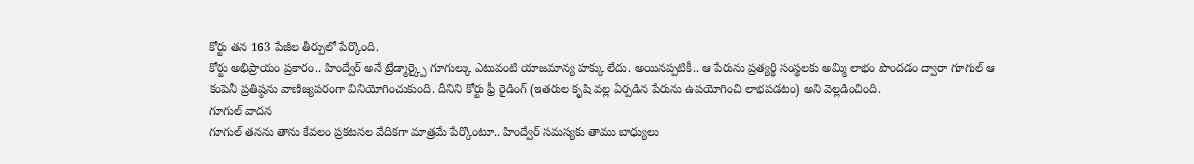కోర్టు తన 163 పేజీల తీర్పులో పేర్కొంది.
కోర్టు అభిప్రాయం ప్రకారం.. హింద్వేర్ అనే ట్రేడ్మార్క్పై గూగుల్కు ఎటువంటి యాజమాన్య హక్కు లేదు. అయినప్పటికీ.. ఆ పేరును ప్రత్యర్థి సంస్థలకు అమ్మి లాభం పొందడం ద్వారా గూగుల్ ఆ కంపెనీ ప్రతిష్ఠను వాణిజ్యపరంగా వినియోగించుకుంది. దీనిని కోర్టు ఫ్రీ రైడింగ్ (ఇతరుల కృషి వల్ల ఏర్పడిన పేరును ఉపయోగించి లాభపడటం) అని వెల్లడించింది.
గూగుల్ వాదన
గూగుల్ తనను తాను కేవలం ప్రకటనల వేదికగా మాత్రమే పేర్కొంటూ.. హింద్వేర్ సమస్యకు తాము బాధ్యులు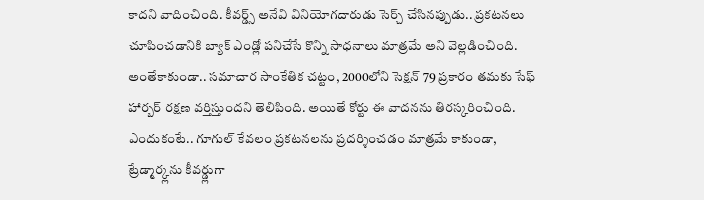కాదని వాదించింది. కీవర్డ్స్ అనేవి వినియోగదారుడు సెర్చ్ చేసినప్పుడు.. ప్రకటనలు చూపించడానికి బ్యాక్ ఎండ్లో పనిచేసే కొన్ని సాధనాలు మాత్రమే అని వెల్లడించింది. అంతేకాకుండా.. సమాచార సాంకేతిక చట్టం, 2000లోని సెక్షన్ 79 ప్రకారం తమకు సేఫ్ హార్బర్ రక్షణ వర్తిస్తుందని తెలిపింది. అయితే కోర్టు ఈ వాదనను తిరస్కరించింది.
ఎందుకంటే.. గూగుల్ కేవలం ప్రకటనలను ప్రదర్శించడం మాత్రమే కాకుండా, ట్రేడ్మార్క్లను కీవర్డ్లుగా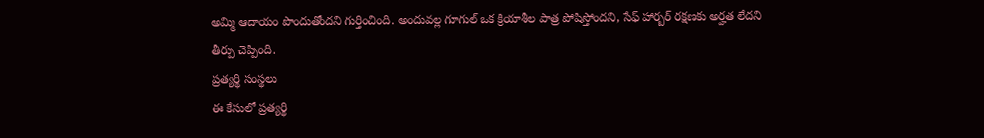అమ్మి ఆదాయం పొందుతోందని గుర్తించింది. అందువల్ల గూగుల్ ఒక క్రియాశీల పాత్ర పోషిస్తోందని, సేఫ్ హార్బర్ రక్షణకు అర్హత లేదని తీర్పు చెప్పింది.
ప్రత్యర్థి సంస్థలు
ఈ కేసులో ప్రత్యర్థి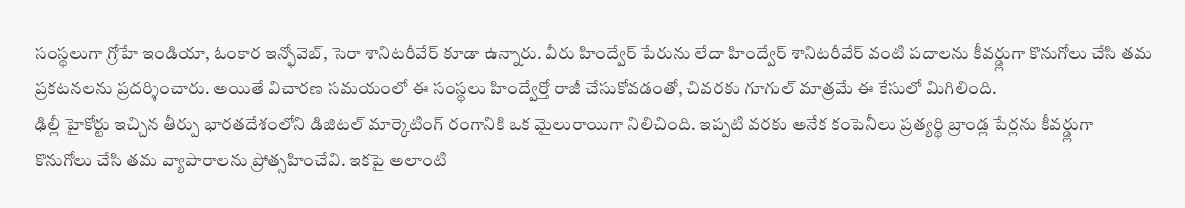సంస్థలుగా గ్రోహే ఇండియా, ఓంకార ఇన్ఫోవెబ్, సెరా శానిటరీవేర్ కూడా ఉన్నారు. వీరు హింద్వేర్ పేరును లేదా హింద్వేర్ శానిటరీవేర్ వంటి పదాలను కీవర్డ్లుగా కొనుగోలు చేసి తమ ప్రకటనలను ప్రదర్శించారు. అయితే విచారణ సమయంలో ఈ సంస్థలు హింద్వేర్తో రాజీ చేసుకోవడంతో, చివరకు గూగుల్ మాత్రమే ఈ కేసులో మిగిలింది.
ఢిల్లీ హైకోర్టు ఇచ్చిన తీర్పు భారతదేశంలోని డిజిటల్ మార్కెటింగ్ రంగానికి ఒక మైలురాయిగా నిలిచింది. ఇప్పటి వరకు అనేక కంపెనీలు ప్రత్యర్థి బ్రాండ్ల పేర్లను కీవర్డ్లుగా కొనుగోలు చేసి తమ వ్యాపారాలను ప్రోత్సహించేవి. ఇకపై అలాంటి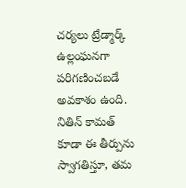చర్యలు ట్రేడ్మార్క్ ఉల్లంఘనగా పరిగణించబడే అవకాశం ఉంది. నితిన్ కామత్ కూడా ఈ తీర్పును స్వాగతిస్తూ, తమ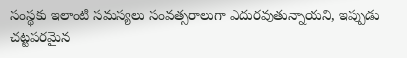సంస్థకు ఇలాంటి సమస్యలు సంవత్సరాలుగా ఎదురవుతున్నాయని, ఇప్పుడు చట్టపరమైన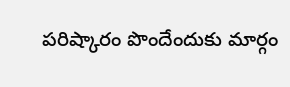పరిష్కారం పొందేందుకు మార్గం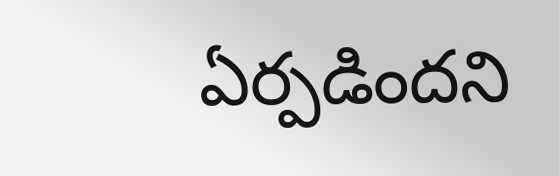ఏర్పడిందని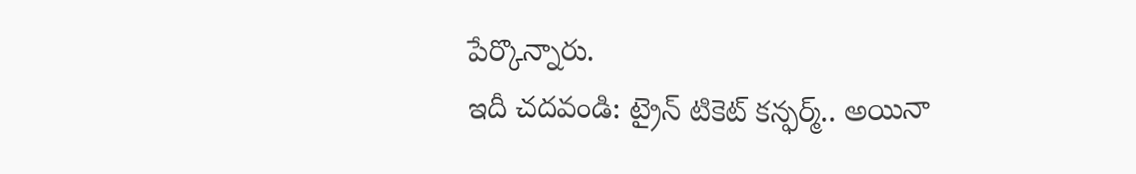పేర్కొన్నారు.
ఇదీ చదవండి: ట్రైన్ టికెట్ కన్ఫర్మ్.. అయినా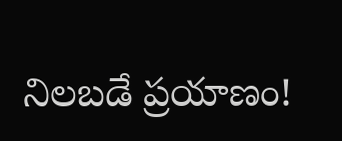నిలబడే ప్రయాణం!